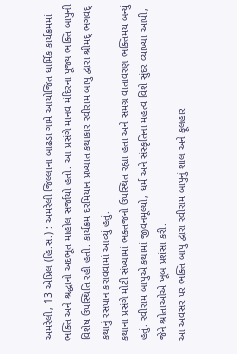અમરેલી, 13 એપ્રિલ (હિ.સ.) : અમરેલી જિલ્લાના બાઢડા ગામે આયોજિત ધાર્મિક કાર્યક્રમમાં ભક્તિ અને શ્રદ્ધાનો અદભૂત માહોલ સર્જાયો હતો. આ પ્રસંગે માનવ મંદિરના પૂજ્ય ભક્તિ બાપુની વિશેષ ઉપસ્થિતિ રહી હતી. કાર્યક્રમ દરમિયાન પ્રખ્યાત કથાકાર રવીરામ બાપુ દ્વારા શ્રીમદ્ ભગવદ્ કથાનું રસપાન કરાવવામાં આવ્યું હતું.
કથાના પ્રસંગે મોટી સંખ્યામાં ભક્તજનો ઉપસ્થિત રહ્યા હતા અને સમગ્ર વાતાવરણ ભક્તિમય બન્યું હતું. રવીરામ બાપુએ કથામાં જીવનમૂલ્યો, ધર્મ અને સંસ્કૃતિના મહત્વ વિશે સુંદર વ્યાખ્યા આપી, જેને શ્રોતાઓએ ખૂબ પ્રશંસા કરી.
આ અવસર પર ભક્તિ બાપુ દ્વારા રવીરામ બાપુનું શાલ અને ફૂલહાર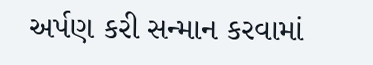અર્પણ કરી સન્માન કરવામાં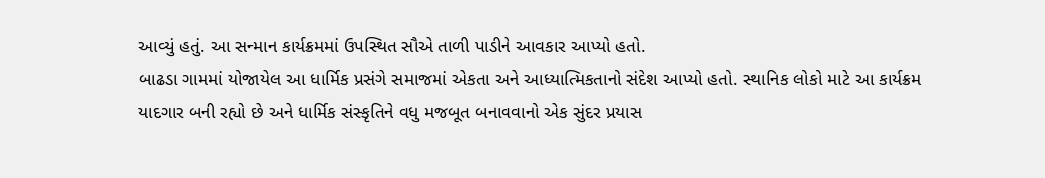આવ્યું હતું. આ સન્માન કાર્યક્રમમાં ઉપસ્થિત સૌએ તાળી પાડીને આવકાર આપ્યો હતો.
બાઢડા ગામમાં યોજાયેલ આ ધાર્મિક પ્રસંગે સમાજમાં એકતા અને આધ્યાત્મિકતાનો સંદેશ આપ્યો હતો. સ્થાનિક લોકો માટે આ કાર્યક્રમ યાદગાર બની રહ્યો છે અને ધાર્મિક સંસ્કૃતિને વધુ મજબૂત બનાવવાનો એક સુંદર પ્રયાસ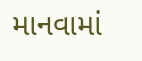માનવામાં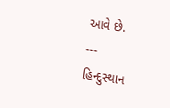આવે છે.
---
હિન્દુસ્થાન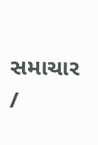સમાચાર /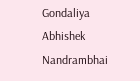Gondaliya Abhishek Nandrambhai